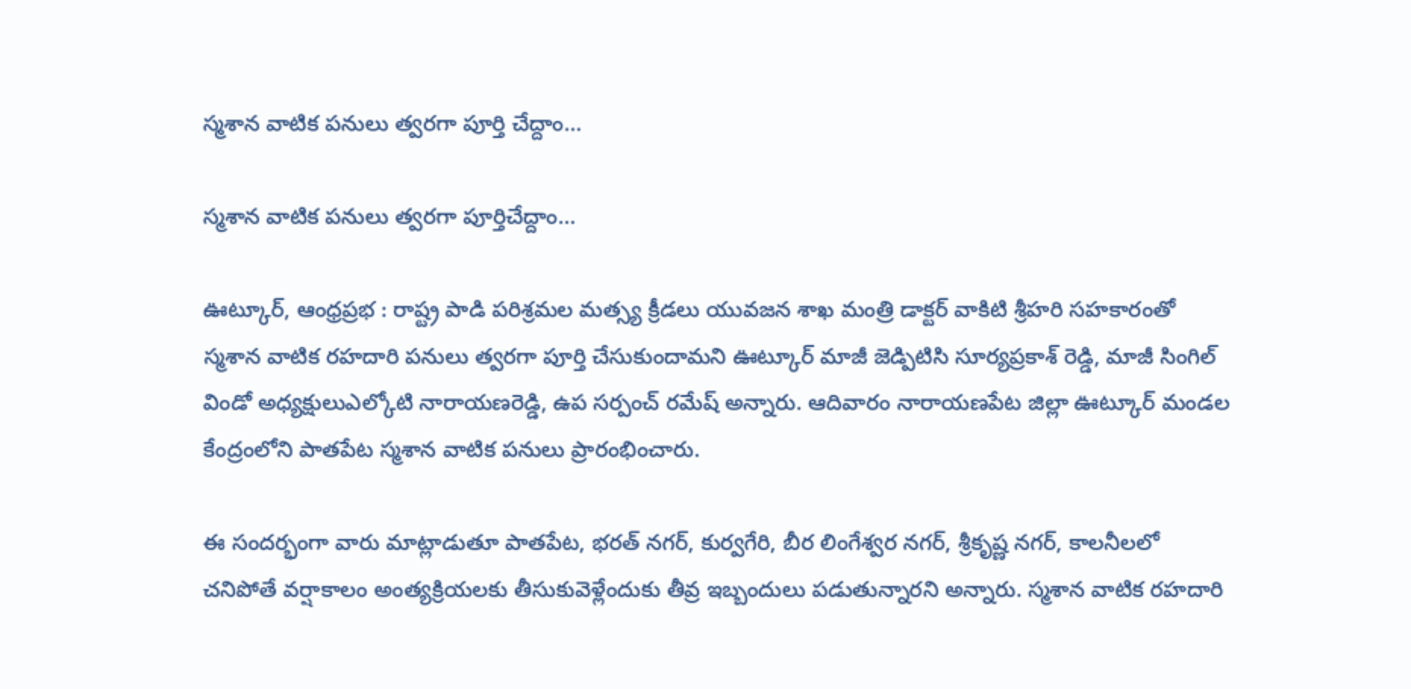స్మశాన వాటిక పనులు త్వరగా పూర్తి చేద్దాం…

స్మశాన వాటిక పనులు త్వరగా పూర్తిచేద్దాం…

ఊట్కూర్, ఆంధ్రప్రభ : రాష్ట్ర పాడి పరిశ్రమల మత్స్య క్రీడలు యువజన శాఖ మంత్రి డాక్టర్ వాకిటి శ్రీహరి సహకారంతో స్మశాన వాటిక రహదారి పనులు త్వరగా పూర్తి చేసుకుందామని ఊట్కూర్ మాజీ జెడ్పిటిసి సూర్యప్రకాశ్ రెడ్డి, మాజీ సింగిల్ విండో అధ్యక్షులుఎల్కోటి నారాయణరెడ్డి, ఉప సర్పంచ్ రమేష్ అన్నారు. ఆదివారం నారాయణపేట జిల్లా ఊట్కూర్ మండల కేంద్రంలోని పాతపేట స్మశాన వాటిక పనులు ప్రారంభించారు.

ఈ సందర్భంగా వారు మాట్లాడుతూ పాతపేట, భరత్ నగర్, కుర్వగేరి, బీర లింగేశ్వర నగర్, శ్రీకృష్ణ నగర్, కాలనీలలో చనిపోతే వర్షాకాలం అంత్యక్రియలకు తీసుకువెళ్లేందుకు తీవ్ర ఇబ్బందులు పడుతున్నారని అన్నారు. స్మశాన వాటిక రహదారి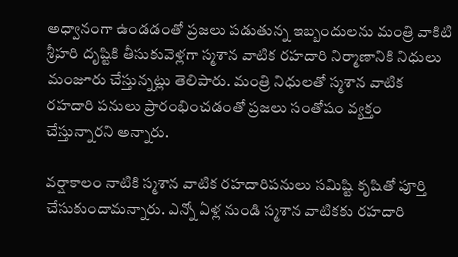అధ్వానంగా ఉండడంతో ప్రజలు పడుతున్న ఇబ్బందులను మంత్రి వాకిటి శ్రీహరి దృష్టికి తీసుకువెళ్లగా స్మశాన వాటిక రహదారి నిర్మాణానికి నిధులు మంజూరు చేస్తున్నట్లు తెలిపారు. మంత్రి నిధులతో స్మశాన వాటిక రహదారి పనులు ప్రారంభించడంతో ప్రజలు సంతోషం వ్యక్తం చేస్తున్నారని అన్నారు.

వర్షాకాలం నాటికి స్మశాన వాటిక రహదారిపనులు సమిష్టి కృషితో పూర్తి చేసుకుందామన్నారు. ఎన్నో ఏళ్ల నుండి స్మశాన వాటికకు రహదారి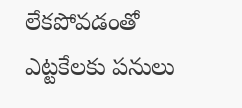లేకపోవడంతో ఎట్టకేలకు పనులు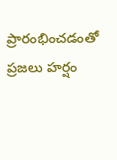ప్రారంభించడంతో ప్రజలు హర్షం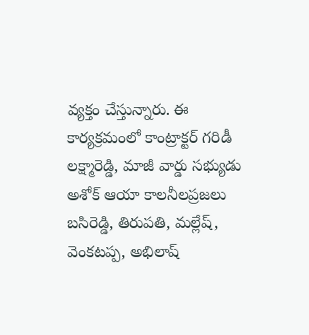వ్యక్తం చేస్తున్నారు. ఈ కార్యక్రమంలో కాంట్రాక్టర్ గరిడీ లక్ష్మారెడ్డి, మాజీ వార్డు సభ్యుడు అశోక్ ఆయా కాలనీలప్రజలు బసిరెడ్డి, తిరుపతి, మల్లేష్, వెంకటప్ప, అభిలాష్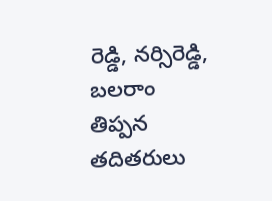రెడ్డి, నర్సిరెడ్డి, బలరాం తిప్పన తదితరులు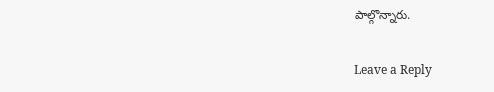పాల్గొన్నారు.

Leave a Reply